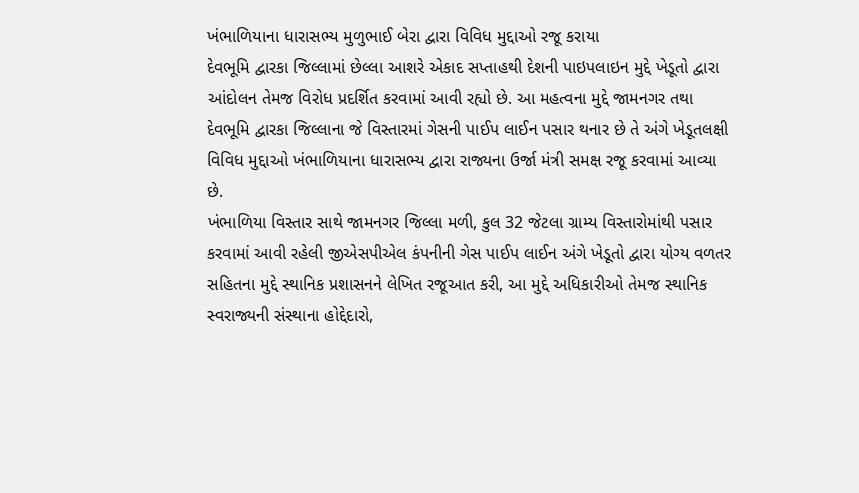ખંભાળિયાના ધારાસભ્ય મુળુભાઈ બેરા દ્વારા વિવિધ મુદ્દાઓ રજૂ કરાયા
દેવભૂમિ દ્વારકા જિલ્લામાં છેલ્લા આશરે એકાદ સપ્તાહથી દેશની પાઇપલાઇન મુદ્દે ખેડૂતો દ્વારા આંદોલન તેમજ વિરોધ પ્રદર્શિત કરવામાં આવી રહ્યો છે. આ મહત્વના મુદ્દે જામનગર તથા દેવભૂમિ દ્વારકા જિલ્લાના જે વિસ્તારમાં ગેસની પાઈપ લાઈન પસાર થનાર છે તે અંગે ખેડૂતલક્ષી વિવિધ મુદ્દાઓ ખંભાળિયાના ધારાસભ્ય દ્વારા રાજ્યના ઉર્જા મંત્રી સમક્ષ રજૂ કરવામાં આવ્યા છે.
ખંભાળિયા વિસ્તાર સાથે જામનગર જિલ્લા મળી, કુલ 32 જેટલા ગ્રામ્ય વિસ્તારોમાંથી પસાર કરવામાં આવી રહેલી જીએસપીએલ કંપનીની ગેસ પાઈપ લાઈન અંગે ખેડૂતો દ્વારા યોગ્ય વળતર સહિતના મુદ્દે સ્થાનિક પ્રશાસનને લેખિત રજૂઆત કરી, આ મુદ્દે અધિકારીઓ તેમજ સ્થાનિક સ્વરાજ્યની સંસ્થાના હોદ્દેદારો,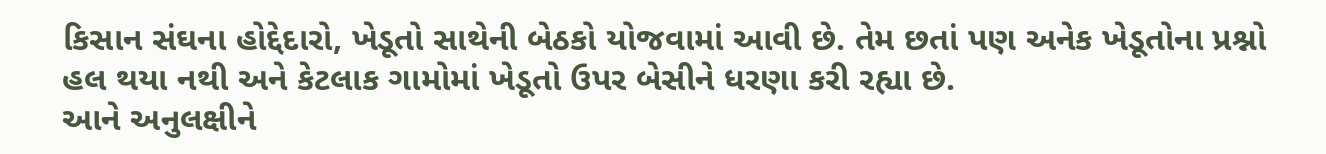કિસાન સંઘના હોદ્દેદારો, ખેડૂતો સાથેની બેઠકો યોજવામાં આવી છે. તેમ છતાં પણ અનેક ખેડૂતોના પ્રશ્નો હલ થયા નથી અને કેટલાક ગામોમાં ખેડૂતો ઉપર બેસીને ધરણા કરી રહ્યા છે.
આને અનુલક્ષીને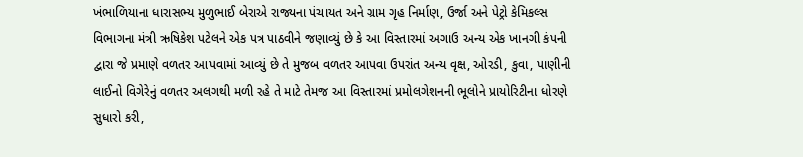ખંભાળિયાના ધારાસભ્ય મુળુભાઈ બેરાએ રાજ્યના પંચાયત અને ગ્રામ ગૃહ નિર્માણ, ઉર્જા અને પેટ્રો કેમિકલ્સ વિભાગના મંત્રી ઋષિકેશ પટેલને એક પત્ર પાઠવીને જણાવ્યું છે કે આ વિસ્તારમાં અગાઉ અન્ય એક ખાનગી કંપની દ્વારા જે પ્રમાણે વળતર આપવામાં આવ્યું છે તે મુજબ વળતર આપવા ઉપરાંત અન્ય વૃક્ષ, ઓરડી, કુવા, પાણીની લાઈનો વિગેરેનું વળતર અલગથી મળી રહે તે માટે તેમજ આ વિસ્તારમાં પ્રમોલગેશનની ભૂલોને પ્રાયોરિટીના ધોરણે સુધારો કરી,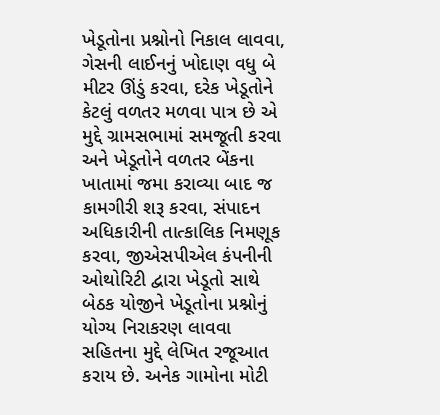ખેડૂતોના પ્રશ્નોનો નિકાલ લાવવા, ગેસની લાઈનનું ખોદાણ વધુ બે મીટર ઊંડું કરવા, દરેક ખેડૂતોને કેટલું વળતર મળવા પાત્ર છે એ મુદ્દે ગ્રામસભામાં સમજૂતી કરવા અને ખેડૂતોને વળતર બેંકના ખાતામાં જમા કરાવ્યા બાદ જ કામગીરી શરૂ કરવા, સંપાદન અધિકારીની તાત્કાલિક નિમણૂક કરવા, જીએસપીએલ કંપનીની ઓથોરિટી દ્વારા ખેડૂતો સાથે બેઠક યોજીને ખેડૂતોના પ્રશ્નોનું યોગ્ય નિરાકરણ લાવવા સહિતના મુદ્દે લેખિત રજૂઆત કરાય છે. અનેક ગામોના મોટી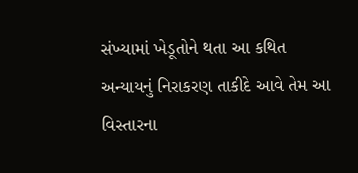સંખ્યામાં ખેડૂતોને થતા આ કથિત અન્યાયનું નિરાકરણ તાકીદે આવે તેમ આ વિસ્તારના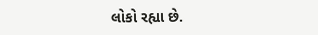લોકો રહ્યા છે.